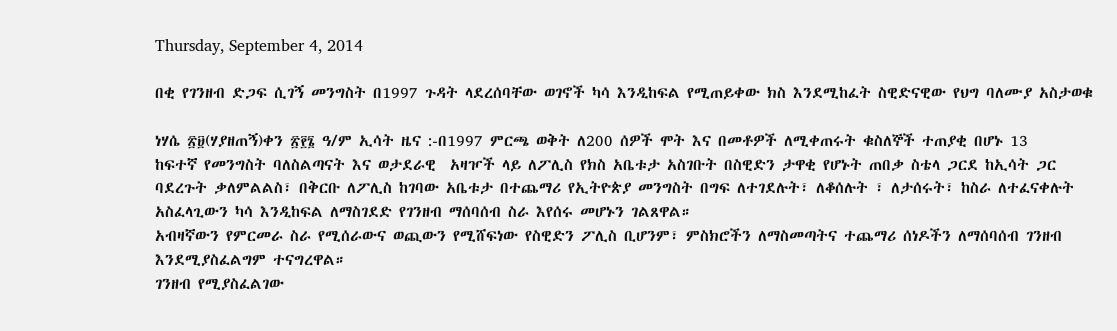Thursday, September 4, 2014

በቂ የገንዘብ ድጋፍ ሲገኝ መንግስት በ1997 ጉዳት ላደረሰባቸው ወገኖች ካሳ እንዲከፍል የሚጠይቀው ክስ እንደሚከፈት ስዊድናዊው የህግ ባለሙያ አስታወቁ

ነሃሴ ፳፱(ሃያዘጠኝ)ቀን ፳፻፮ ዓ/ም ኢሳት ዜና :-በ1997 ምርጫ ወቅት ለ200 ሰዎች ሞት እና በመቶዎች ለሚቀጠሩት ቁስለኞች ተጠያቂ በሆኑ 13
ከፍተኛ የመንግስት ባለስልጣናት እና ወታደራዊ  አዛዦች ላይ ለፖሊስ የክስ አቤቱታ አስገቡት በስዊድን ታዋቂ የሆኑት ጠበቃ ስቴላ ጋርደ ከኢሳት ጋር
ባደረጉት ቃለምልልስ፣ በቅርቡ ለፖሊስ ከገባው አቤቱታ በተጨማሪ የኢትዮጵያ መንግስት በግፍ ለተገደሉት፣ ለቆሰሉት ፣ ለታሰሩት፣ ከስራ ለተፈናቀሉት
አስፈላጊውን ካሳ እንዲከፍል ለማስገደድ የገንዘብ ማሰባሰብ ስራ እየሰሩ መሆኑን ገልጸዋል።
አብዛኛውን የምርመራ ስራ የሚሰራውና ወጪውን የሚሸፍነው የስዊድን ፖሊስ ቢሆንም፣ ምስክሮችን ለማስመጣትና ተጨማሪ ሰነዶችን ለማሰባሰብ ገንዘብ
እንደሚያስፈልግም ተናግረዋል።
ገንዘብ የሚያስፈልገው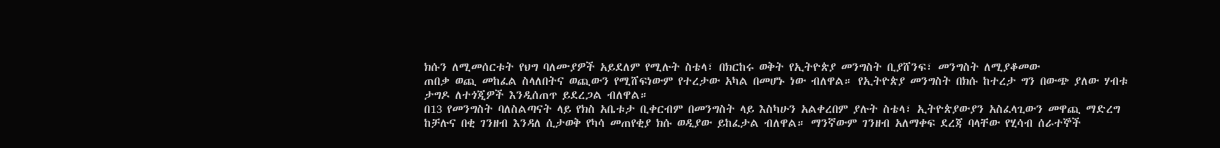ክሱን ለሚመሰርቱት የህግ ባለሙያዎች አይደለም የሚሉት ስቴላ፣ በክርከሩ ወቅት የኢትዮጵያ መንግስት ቢያሸንፍ፣ መንግስት ለሚያቆመው
ጠበቃ ወጪ መከፈል ስላለበትና ወጪውን የሚሸፍነውም የተረታው አካል በመሆኑ ነው ብለዋል። የኢትዮጵያ መንግስት በክሱ ከተረታ ግን በውጭ ያለው ሃብቱ
ታግዶ ለተጎጂዎች እንዲሰጠጥ ይደረጋል ብለዋል።
በ13 የመንግስት ባለስልጣናት ላይ የክስ አቤቱታ ቢቀርብም በመንግስት ላይ እስካሁን አልቀረበም ያሉት ስቴላ፣ ኢትዮጵያውያን አስፈላጊውን መዋጪ ማድረግ
ከቻሉና በቂ ገንዘብ እንዳለ ሲታወቅ የካሳ መጠየቂያ ክሱ ወዲያው ይከፈታል ብለዋል። ማንኛውም ገንዘብ አለማቀፍ ደረጃ ባላቸው የሂሳብ ሰራተኞች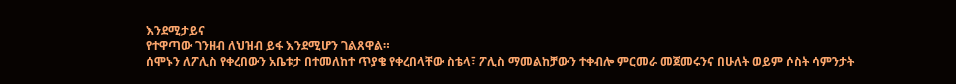እንደሚታይና
የተዋጣው ገንዘብ ለህዝብ ይፋ እንደሚሆን ገልጸዋል።
ሰሞኑን ለፖሊስ የቀረበውን አቤቱታ በተመለከተ ጥያቄ የቀረበላቸው ስቴላ፣ ፖሊስ ማመልከቻውን ተቀብሎ ምርመራ መጀመሩንና በሁለት ወይም ሶስት ሳምንታት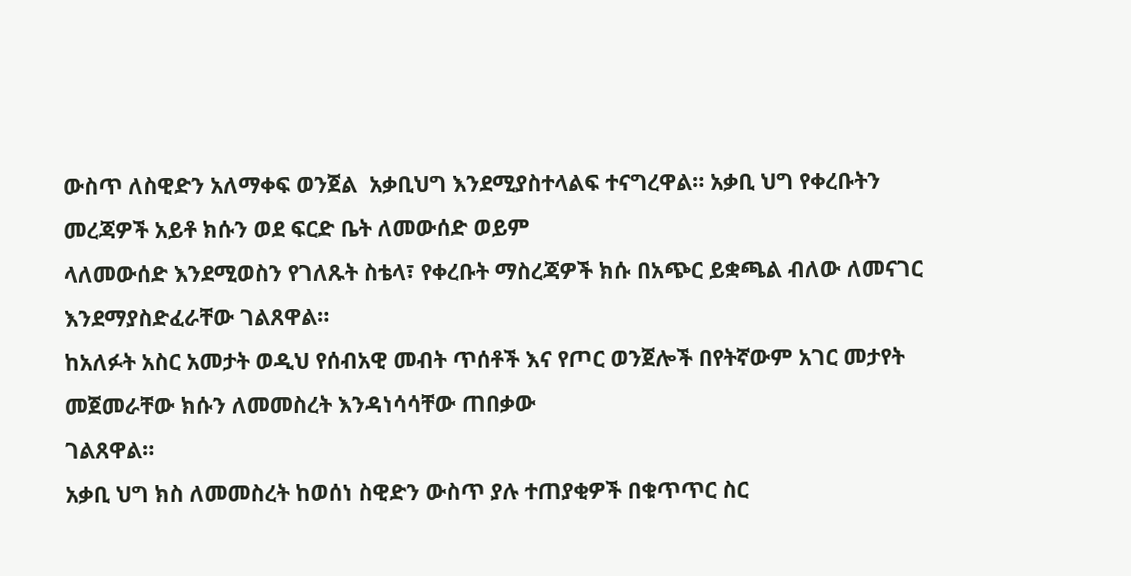ውስጥ ለስዊድን አለማቀፍ ወንጀል  አቃቢህግ እንደሚያስተላልፍ ተናግረዋል። አቃቢ ህግ የቀረቡትን መረጃዎች አይቶ ክሱን ወደ ፍርድ ቤት ለመውሰድ ወይም
ላለመውሰድ እንደሚወስን የገለጹት ስቴላ፣ የቀረቡት ማስረጃዎች ክሱ በአጭር ይቋጫል ብለው ለመናገር እንደማያስድፈራቸው ገልጸዋል።
ከአለፉት አስር አመታት ወዲህ የሰብአዊ መብት ጥሰቶች እና የጦር ወንጀሎች በየትኛውም አገር መታየት መጀመራቸው ክሱን ለመመስረት እንዳነሳሳቸው ጠበቃው
ገልጸዋል።
አቃቢ ህግ ክስ ለመመስረት ከወሰነ ስዊድን ውስጥ ያሉ ተጠያቂዎች በቁጥጥር ስር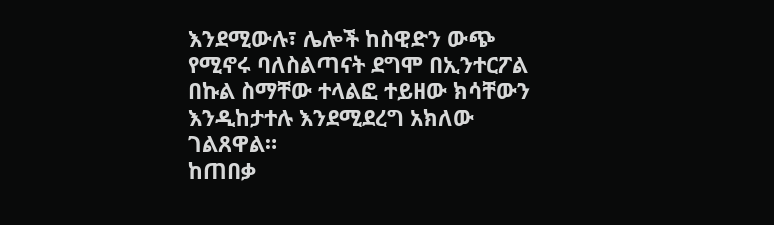እንደሚውሉ፣ ሌሎች ከስዊድን ውጭ የሚኖሩ ባለስልጣናት ደግሞ በኢንተርፖል
በኩል ስማቸው ተላልፎ ተይዘው ክሳቸውን እንዲከታተሉ እንደሚደረግ አክለው ገልጸዋል።
ከጠበቃ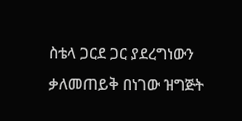ስቴላ ጋርደ ጋር ያደረግነውን ቃለመጠይቅ በነገው ዝግጅት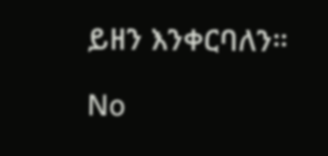ይዘን እንቀርባለን።

No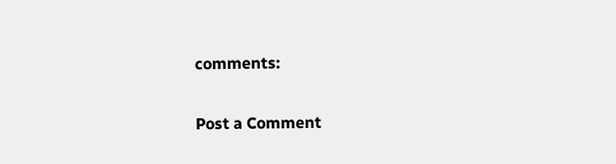comments:

Post a Comment